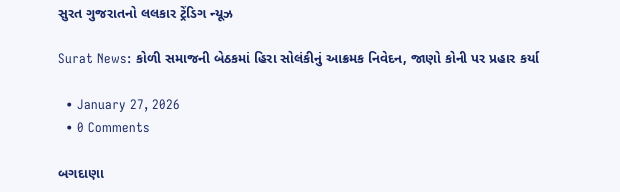સુરત ગુજરાતનો લલકાર ટ્રેંડિગ ન્યૂઝ

Surat News: કોળી સમાજની બેઠકમાં હિરા સોલંકીનું આક્રમક નિવેદન, જાણો કોની પર પ્રહાર કર્યા

  • January 27, 2026
  • 0 Comments

બગદાણા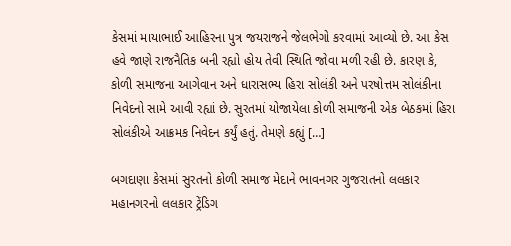કેસમાં માયાભાઈ આહિરના પુત્ર જયરાજને જેલભેગો કરવામાં આવ્યો છે. આ કેસ હવે જાણે રાજનૈતિક બની રહ્યો હોય તેવી સ્થિતિ જોવા મળી રહી છે. કારણ કે, કોળી સમાજના આગેવાન અને ધારાસભ્ય હિરા સોલંકી અને પરષોત્તમ સોલંકીના નિવેદનો સામે આવી રહ્યાં છે. સુરતમાં યોજાયેલા કોળી સમાજની એક બેઠકમાં હિરા સોલંકીએ આક્રમક નિવેદન કર્યું હતું. તેમણે કહ્યું […]

બગદાણા કેસમાં સુરતનો કોળી સમાજ મેદાને ભાવનગર ગુજરાતનો લલકાર મહાનગરનો લલકાર ટ્રેંડિગ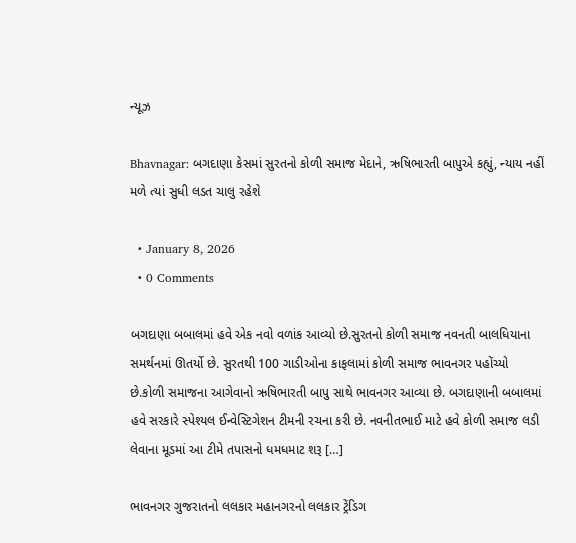ન્યૂઝ

Bhavnagar: બગદાણા કેસમાં સુરતનો કોળી સમાજ મેદાને, ઋષિભારતી બાપુએ કહ્યું, ન્યાય નહીં મળે ત્યાં સુધી લડત ચાલુ રહેશે

  • January 8, 2026
  • 0 Comments

બગદાણા બબાલમાં હવે એક નવો વળાંક આવ્યો છે.સુરતનો કોળી સમાજ નવનતી બાલધિયાના સમર્થનમાં ઊતર્યો છે. સુરતથી 100 ગાડીઓના કાફલામાં કોળી સમાજ ભાવનગર પહોંચ્યો છે.કોળી સમાજના આગેવાનો ઋષિભારતી બાપુ સાથે ભાવનગર આવ્યા છે. બગદાણાની બબાલમાં હવે સરકારે સ્પેશ્યલ ઈન્વેસ્ટિગેશન ટીમની રચના કરી છે. નવનીતભાઈ માટે હવે કોળી સમાજ લડી લેવાના મૂડમાં આ ટીમે તપાસનો ધમધમાટ શરૂ […]

ભાવનગર ગુજરાતનો લલકાર મહાનગરનો લલકાર ટ્રેંડિગ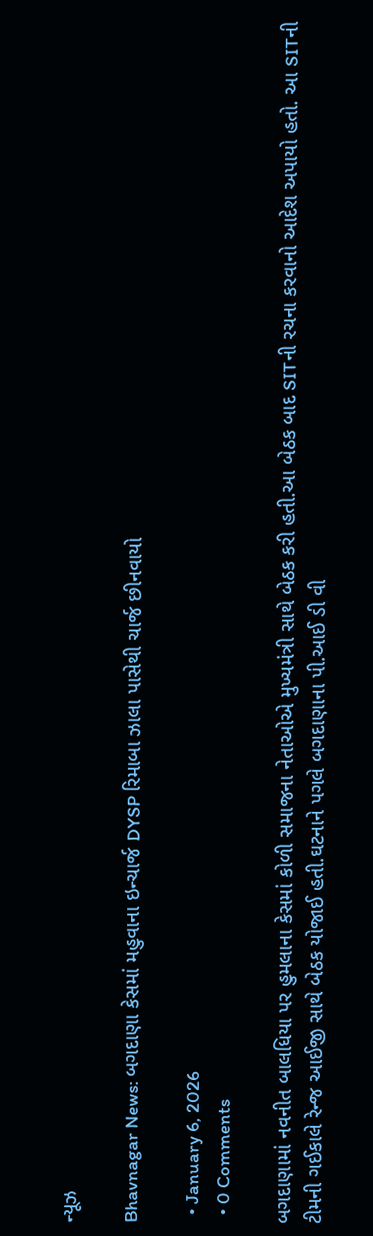ન્યૂઝ

Bhavnagar News: બગદાણા કેસમાં મહુવાના ઇન્ચાર્જ DYSP રિમાબા ઝાલા પાસેથી ચાર્જ છીનવાયો

  • January 6, 2026
  • 0 Comments

બગદાણામાં નવનીત બાલધિયા પર હુમલાના કેસમાં કોળી સમાજના નેતાઓએ મુખ્યમંત્રી સાથે બેઠક કરી હતી.આ બેઠક બાદ SITની રચના કરવાનો આદેશ અપાયો હતો. આ SITની ટીમની ગઈકાલે રેન્જ આઈજી સાથે બેઠક યોજાઈ હતી.ઘટનાને પગલે બગદાણાના પી.આઈ ડી વી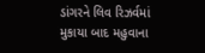ડાંગરને લિવ રિઝર્વમાં મુકાયા બાદ મહુવાના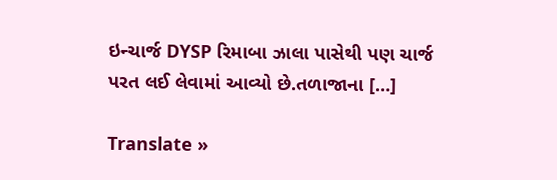ઇન્ચાર્જ DYSP રિમાબા ઝાલા પાસેથી પણ ચાર્જ પરત લઈ લેવામાં આવ્યો છે.તળાજાના […]

Translate »